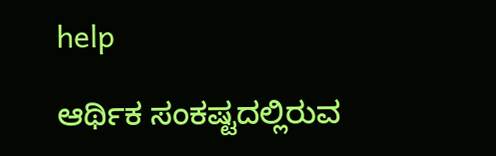help

ಆರ್ಥಿಕ ಸಂಕಷ್ಟದಲ್ಲಿರುವ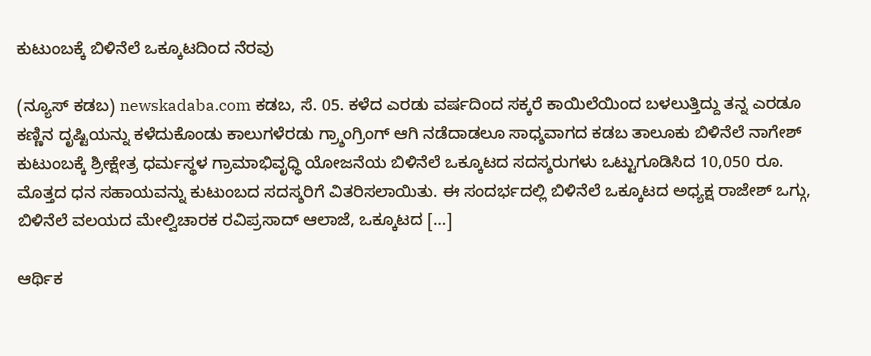ಕುಟುಂಬಕ್ಕೆ ಬಿಳಿನೆಲೆ ಒಕ್ಕೂಟದಿಂದ ನೆರವು

(ನ್ಯೂಸ್ ಕಡಬ) newskadaba.com ಕಡಬ, ಸೆ. 05. ಕಳೆದ ಎರಡು ವರ್ಷದಿಂದ ಸಕ್ಕರೆ ಕಾಯಿಲೆಯಿಂದ ಬಳಲುತ್ತಿದ್ದು ತನ್ನ ಎರಡೂ ಕಣ್ಣಿನ ದೃಷ್ಟಿಯನ್ನು ಕಳೆದುಕೊಂಡು ಕಾಲುಗಳೆರಡು ಗ್ರ್ಶಾಂಗ್ರಿಂಗ್ ಆಗಿ ನಡೆದಾಡಲೂ ಸಾಧ್ಶವಾಗದ ಕಡಬ ತಾಲೂಕು ಬಿಳಿನೆಲೆ ನಾಗೇಶ್ ಕುಟುಂಬಕ್ಕೆ ಶ್ರೀಕ್ಷೇತ್ರ ಧರ್ಮಸ್ಥಳ ಗ್ರಾಮಾಭಿವೃಧ್ಧಿ ಯೋಜನೆಯ ಬಿಳಿನೆಲೆ ಒಕ್ಕೂಟದ ಸದಸ್ಶರುಗಳು ಒಟ್ಟುಗೂಡಿಸಿದ 10,050 ರೂ. ಮೊತ್ತದ ಧನ ಸಹಾಯವನ್ನು ಕುಟುಂಬದ ಸದಸ್ಶರಿಗೆ ವಿತರಿಸಲಾಯಿತು. ಈ ಸಂದರ್ಭದಲ್ಲಿ ಬಿಳಿನೆಲೆ ಒಕ್ಕೂಟದ ಅಧ್ಯಕ್ಷ ರಾಜೇಶ್ ಒಗ್ಗು, ಬಿಳಿನೆಲೆ ವಲಯದ ಮೇಲ್ವಿಚಾರಕ ರವಿಪ್ರಸಾದ್ ಆಲಾಜೆ, ಒಕ್ಕೂಟದ […]

ಆರ್ಥಿಕ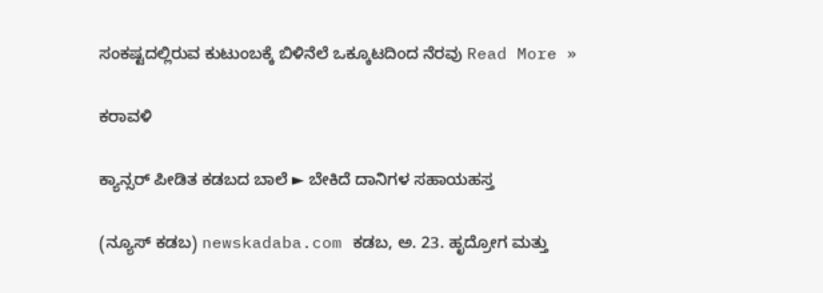ಸಂಕಷ್ಟದಲ್ಲಿರುವ ಕುಟುಂಬಕ್ಕೆ ಬಿಳಿನೆಲೆ ಒಕ್ಕೂಟದಿಂದ ನೆರವು Read More »

ಕರಾವಳಿ

ಕ್ಯಾನ್ಸರ್ ಪೀಡಿತ ಕಡಬದ ಬಾಲೆ ► ಬೇಕಿದೆ ದಾನಿಗಳ ಸಹಾಯಹಸ್ತ

(ನ್ಯೂಸ್ ಕಡಬ) newskadaba.com ಕಡಬ, ಅ. 23. ಹೃದ್ರೋಗ ಮತ್ತು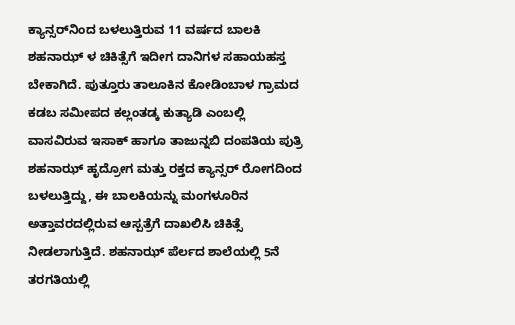ಕ್ಯಾನ್ಸರ್‌ನಿಂದ ಬಳಲುತ್ತಿರುವ 11 ವರ್ಷದ ಬಾಲಕಿ ಶಹನಾಝ್ ಳ ಚಿಕಿತ್ಸೆಗೆ ಇದೀಗ ದಾನಿಗಳ ಸಹಾಯಹಸ್ತ ಬೇಕಾಗಿದೆ‌. ಪುತ್ತೂರು ತಾಲೂಕಿನ ಕೋಡಿಂಬಾಳ ಗ್ರಾಮದ ಕಡಬ ಸಮೀಪದ ಕಲ್ಲಂತಡ್ಕ ಕುತ್ಯಾಡಿ ಎಂಬಲ್ಲಿ ವಾಸವಿರುವ ಇಸಾಕ್ ಹಾಗೂ ತಾಜುನ್ನಬಿ ದಂಪತಿಯ ಪುತ್ರಿ ಶಹನಾಝ್ ಹೃದ್ರೋಗ ಮತ್ತು ರಕ್ತದ ಕ್ಯಾನ್ಸರ್ ರೋಗದಿಂದ ಬಳಲುತ್ತಿದ್ದು, ಈ ಬಾಲಕಿಯನ್ನು ಮಂಗಳೂರಿನ ಅತ್ತಾವರದಲ್ಲಿರುವ ಆಸ್ಪತ್ರೆಗೆ ದಾಖಲಿಸಿ ಚಿಕಿತ್ಸೆ ನೀಡಲಾಗುತ್ತಿದೆ. ಶಹನಾಝ್ ಪೆರ್ಲದ ಶಾಲೆಯಲ್ಲಿ 5ನೆ ತರಗತಿಯಲ್ಲಿ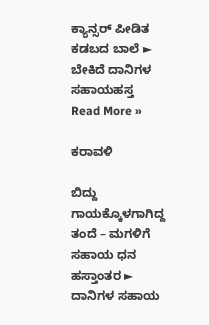ಕ್ಯಾನ್ಸರ್ ಪೀಡಿತ ಕಡಬದ ಬಾಲೆ ► ಬೇಕಿದೆ ದಾನಿಗಳ ಸಹಾಯಹಸ್ತ Read More »

ಕರಾವಳಿ

ಬಿದ್ದು ಗಾಯಕ್ಕೊಳಗಾಗಿದ್ದ ತಂದೆ – ಮಗಳಿಗೆ ಸಹಾಯ ಧನ ಹಸ್ತಾಂತರ ► ದಾನಿಗಳ ಸಹಾಯ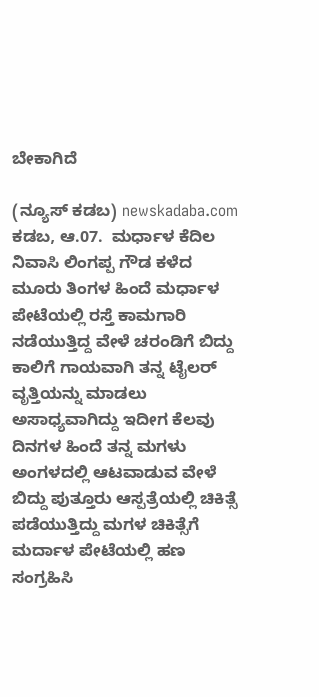ಬೇಕಾಗಿದೆ

(ನ್ಯೂಸ್ ಕಡಬ) newskadaba.com ಕಡಬ, ಆ.07.  ಮರ್ಧಾಳ ಕೆದಿಲ ನಿವಾಸಿ ಲಿಂಗಪ್ಪ ಗೌಡ ಕಳೆದ ಮೂರು ತಿಂಗಳ ಹಿಂದೆ ಮರ್ಧಾಳ ಪೇಟೆಯಲ್ಲಿ ರಸ್ತೆ ಕಾಮಗಾರಿ ನಡೆಯುತ್ತಿದ್ದ ವೇಳೆ ಚರಂಡಿಗೆ ಬಿದ್ದು ಕಾಲಿಗೆ ಗಾಯವಾಗಿ ತನ್ನ ಟೈಲರ್ ವೃತ್ತಿಯನ್ನು ಮಾಡಲು ಅಸಾಧ್ಯವಾಗಿದ್ದು ಇದೀಗ ಕೆಲವು ದಿನಗಳ ಹಿಂದೆ ತನ್ನ ಮಗಳು ಅಂಗಳದಲ್ಲಿ ಆಟವಾಡುವ ವೇಳೆ ಬಿದ್ದು ಪುತ್ತೂರು ಆಸ್ಪತ್ರೆಯಲ್ಲಿ ಚಿಕಿತ್ಸೆ ಪಡೆಯುತ್ತಿದ್ದು ಮಗಳ ಚಿಕಿತ್ಸೆಗೆ ಮರ್ದಾಳ ಪೇಟೆಯಲ್ಲಿ ಹಣ ಸಂಗ್ರಹಿಸಿ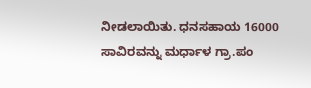ನೀಡಲಾಯಿತು. ಧನಸಹಾಯ 16000 ಸಾವಿರವನ್ನು ಮರ್ಧಾಳ ಗ್ರಾ.ಪಂ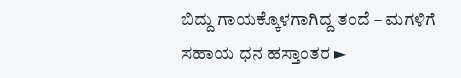ಬಿದ್ದು ಗಾಯಕ್ಕೊಳಗಾಗಿದ್ದ ತಂದೆ – ಮಗಳಿಗೆ ಸಹಾಯ ಧನ ಹಸ್ತಾಂತರ ►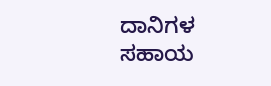ದಾನಿಗಳ ಸಹಾಯ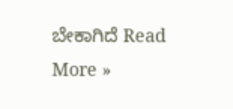ಬೇಕಾಗಿದೆ Read More »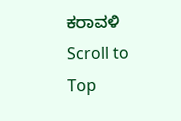ಕರಾವಳಿ
Scroll to Top